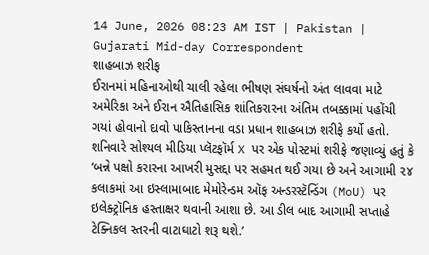14 June, 2026 08:23 AM IST | Pakistan | Gujarati Mid-day Correspondent
શાહબાઝ શરીફ
ઈરાનમાં મહિનાઓથી ચાલી રહેલા ભીષણ સંઘર્ષનો અંત લાવવા માટે અમેરિકા અને ઈરાન ઐતિહાસિક શાંતિકરારના અંતિમ તબક્કામાં પહોંચી ગયાં હોવાનો દાવો પાકિસ્તાનના વડા પ્રધાન શાહબાઝ શરીફે કર્યો હતો. શનિવારે સોશ્યલ મીડિયા પ્લૅટફૉર્મ X પર એક પોસ્ટમાં શરીફે જણાવ્યું હતું કે ‘બન્ને પક્ષો કરારના આખરી મુસદ્દા પર સહમત થઈ ગયા છે અને આગામી ૨૪ કલાકમાં આ ઇસ્લામાબાદ મેમોરેન્ડમ ઑફ અન્ડરસ્ટૅન્ડિંગ (MoU) પર ઇલેક્ટ્રૉનિક હસ્તાક્ષર થવાની આશા છે. આ ડીલ બાદ આગામી સપ્તાહે ટેક્નિકલ સ્તરની વાટાઘાટો શરૂ થશે.’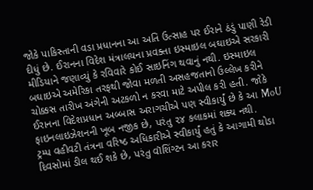જોકે પાકિસ્તાની વડા પ્રધાનના આ અતિ ઉત્સાહ પર ઈરાને ઠંડું પાણી રેડી દીધું છે. ઈરાનના વિદેશ મંત્રાલયના પ્રવક્તા ઇસ્માઇલ બઘાઇએ સરકારી મીડિયાને જણાવ્યું કે રવિવારે કોઈ સાઇનિંગ થવાનું નથી. ઇસ્માઇલ બઘાઇએ અમેરિકા તરફથી જોવા મળતી અસહજતાનો ઉલ્લેખ કરીને ચોક્કસ તારીખ અંગેની અટકળો ન કરવા માટે અપીલ કરી હતી. જોકે ઈરાનના વિદેશપ્રધાન અબ્બાસ અરાગચીએ પણ સ્વીકાર્યું છે કે આ MoU ફાઇનલાઇઝેશનની ખૂબ નજીક છે, પરંતુ ૨૪ કલાકમાં શક્ય નથી.
ટ્રમ્પ વહીવટી તંત્રના વરિષ્ઠ અધિકારીએ સ્વીકાર્યું હતું કે આગામી થોડા દિવસોમાં ડીલ થઈ શકે છે, પરંતુ વૉશિંગ્ટન આ કરાર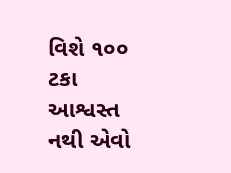વિશે ૧૦૦ ટકા આશ્વસ્ત નથી એવો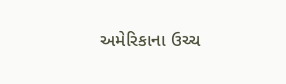અમેરિકાના ઉચ્ચ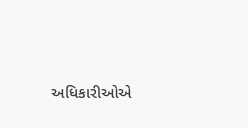અધિકારીઓએ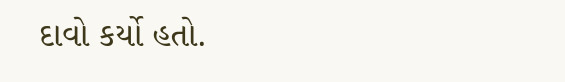દાવો કર્યો હતો.